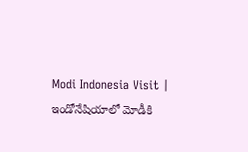Modi Indonesia Visit | ఇండోనేషియాలో మోడీకి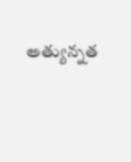అత్యున్నత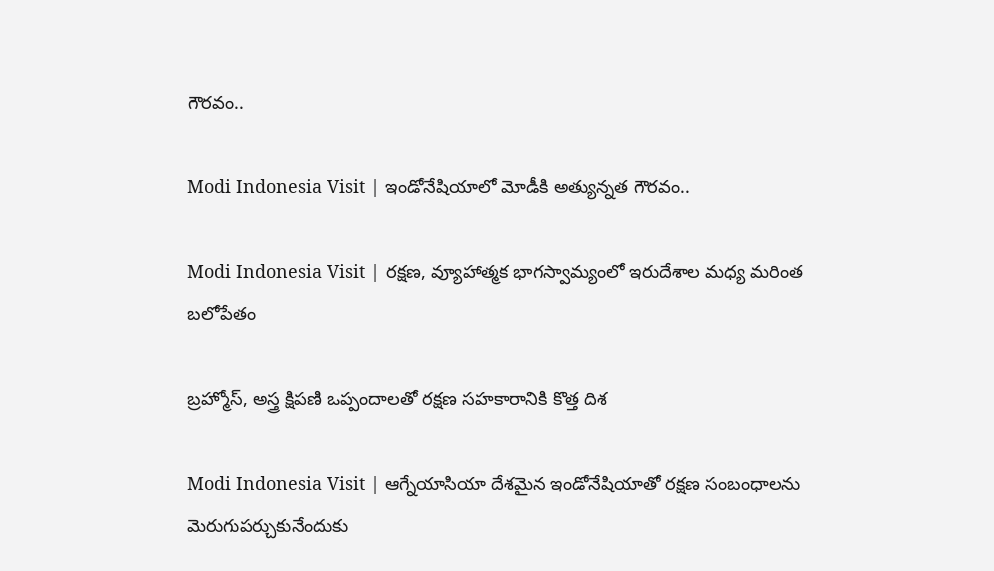గౌరవం..

Modi Indonesia Visit | ఇండోనేషియాలో మోడీకి అత్యున్నత గౌరవం..

Modi Indonesia Visit | రక్షణ, వ్యూహాత్మక భాగస్వామ్యంలో ఇరుదేశాల మధ్య మరింత బలోపేతం

బ్రహ్మోస్, అస్త్ర క్షిపణి ఒప్పందాలతో రక్షణ సహకారానికి కొత్త దిశ

Modi Indonesia Visit | ఆగ్నేయాసియా దేశమైన ఇండోనేషియాతో రక్షణ సంబంధాలను మెరుగుపర్చుకునేందుకు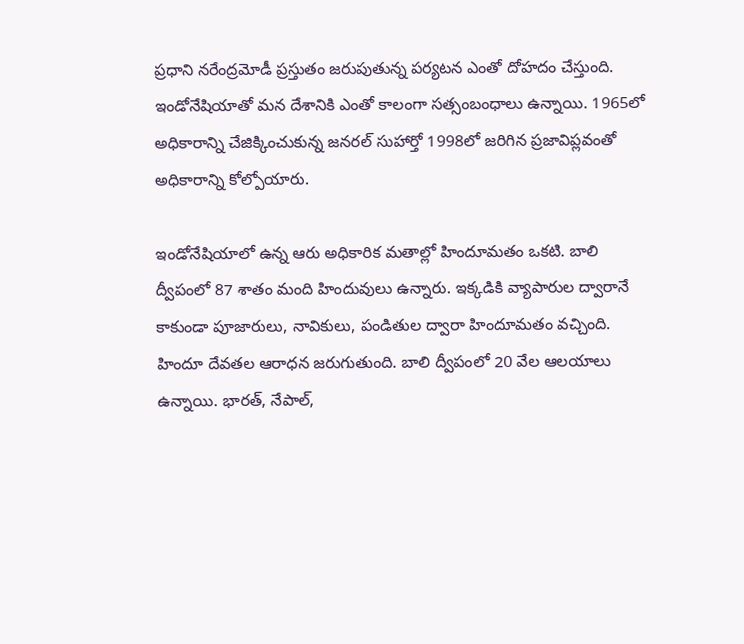ప్రధాని నరేంద్రమోడీ ప్రస్తుతం జరుపుతున్న పర్యటన ఎంతో దోహదం చేస్తుంది. ఇండోనేషియాతో మన దేశానికి ఎంతో కాలంగా సత్సంబంధాలు ఉన్నాయి. 1965లో అధికారాన్ని చేజిక్కించుకున్న జనరల్ సుహార్తో 1998లో జరిగిన ప్రజావిప్లవంతో అధికారాన్ని కోల్పోయారు.

ఇండోనేషియాలో ఉన్న ఆరు అధికారిక మతాల్లో హిందూమతం ఒకటి. బాలి ద్వీపంలో 87 శాతం మంది హిందువులు ఉన్నారు. ఇక్కడికి వ్యాపారుల ద్వారానే కాకుండా పూజారులు, నావికులు, పండితుల ద్వారా హిందూమతం వచ్చింది. హిందూ దేవతల ఆరాధన జరుగుతుంది. బాలి ద్వీపంలో 20 వేల ఆలయాలు ఉన్నాయి. భారత్, నేపాల్,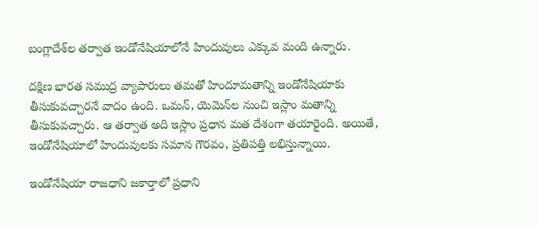బంగ్లాదేశ్‌ల తర్వాత ఇండోనేషియాలోనే హిందువులు ఎక్కువ మంది ఉన్నారు.

దక్షిణ భారత సముద్ర వ్యాపారులు తమతో హిందూమతాన్ని ఇండోనేషియాకు తీసుకువచ్చారనే వాదం ఉంది. ఒమన్, యెమెన్‌ల నుంచి ఇస్లాం మతాన్ని తీసుకువచ్చారు. ఆ తర్వాత అది ఇస్లాం ప్రధాన మత దేశంగా తయారైంది. అయితే, ఇండోనేషియాలో హిందువులకు సమాన గౌరవం, ప్రతిపత్తి లభిస్తున్నాయి.

ఇండోనేషియా రాజధాని జకార్తాలో ప్రధాని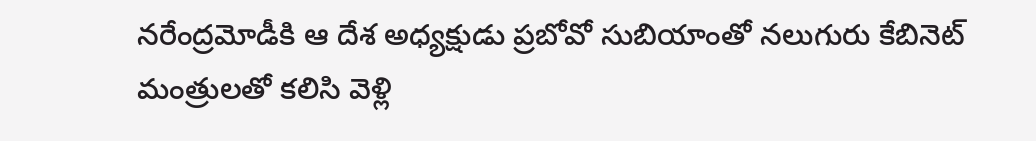నరేంద్రమోడీకి ఆ దేశ అధ్యక్షుడు ప్రబోవో సుబియాంతో నలుగురు కేబినెట్ మంత్రులతో కలిసి వెళ్లి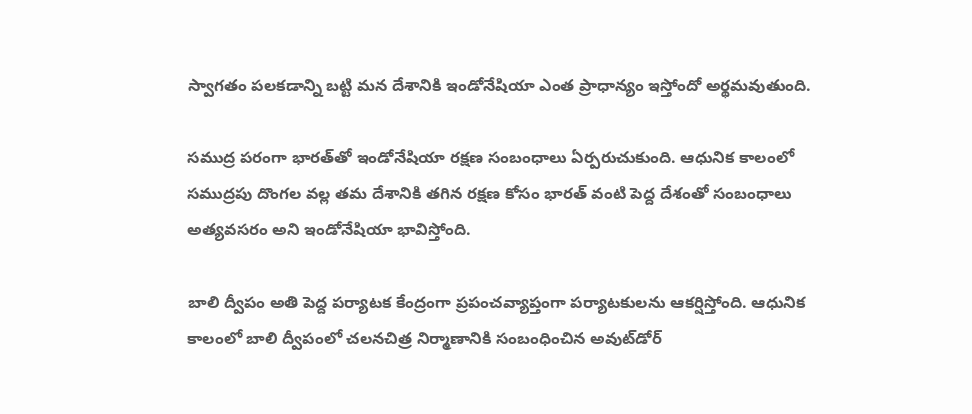స్వాగతం పలకడాన్ని బట్టి మన దేశానికి ఇండోనేషియా ఎంత ప్రాధాన్యం ఇస్తోందో అర్థమవుతుంది.

సముద్ర పరంగా భారత్‌తో ఇండోనేషియా రక్షణ సంబంధాలు ఏర్పరుచుకుంది. ఆధునిక కాలంలో సముద్రపు దొంగల వల్ల తమ దేశానికి తగిన రక్షణ కోసం భారత్ వంటి పెద్ద దేశంతో సంబంధాలు అత్యవసరం అని ఇండోనేషియా భావిస్తోంది.

బాలి ద్వీపం అతి పెద్ద పర్యాటక కేంద్రంగా ప్రపంచవ్యాప్తంగా పర్యాటకులను ఆకర్షిస్తోంది. ఆధునిక కాలంలో బాలి ద్వీపంలో చలనచిత్ర నిర్మాణానికి సంబంధించిన అవుట్‌డోర్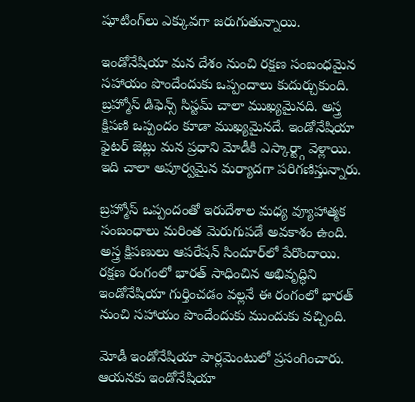షూటింగ్‌లు ఎక్కువగా జరుగుతున్నాయి.

ఇండోనేషియా మన దేశం నుంచి రక్షణ సంబంధమైన సహాయం పొందేందుకు ఒప్పందాలు కుదుర్చుకుంది. బ్రహ్మోస్ డిఫెన్స్ సిస్టమ్ చాలా ముఖ్యమైనది. అస్త్ర క్షిపణి ఒప్పందం కూడా ముఖ్యమైనదే. ఇండోనేషియా ఫైటర్ జెట్లు మన ప్రధాని మోడీకి ఎస్కార్ట్గా వెళ్లాయి. ఇది చాలా అపూర్వమైన మర్యాదగా పరిగణిస్తున్నారు.

బ్రహ్మోస్ ఒప్పందంతో ఇరుదేశాల మధ్య వ్యూహాత్మక సంబంధాలు మరింత మెరుగుపడే అవకాశం ఉంది. అస్త్ర క్షిపణులు ఆపరేషన్ సిందూర్‌లో పేరొందాయి. రక్షణ రంగంలో భారత్ సాధించిన అభివృద్ధిని ఇండోనేషియా గుర్తించడం వల్లనే ఈ రంగంలో భారత్ నుంచి సహాయం పొందేందుకు ముందుకు వచ్చింది.

మోడీ ఇండోనేషియా పార్లమెంటులో ప్రసంగించారు. ఆయనకు ఇండోనేషియా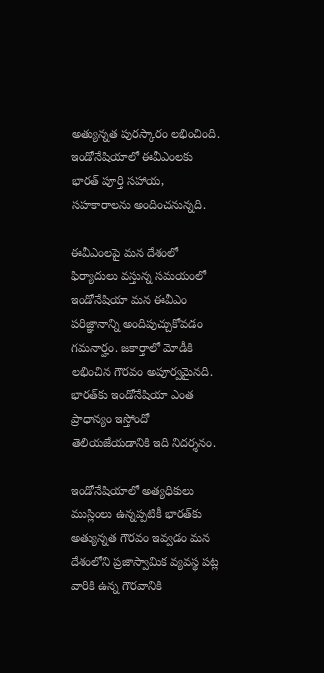అత్యున్నత పురస్కారం లభించింది. ఇండోనేషియాలో ఈవీఎంలకు భారత్ పూర్తి సహాయ, సహకారాలను అందించనున్నది.

ఈవీఎంలపై మన దేశంలో ఫిర్యాదులు వస్తున్న సమయంలో ఇండోనేషియా మన ఈవీఎం పరిజ్ఞానాన్ని అందిపుచ్చుకోవడం గమనార్హం. జకార్తాలో మోడీకి లభించిన గౌరవం అపూర్వమైనది. భారత్‌కు ఇండోనేషియా ఎంత ప్రాధాన్యం ఇస్తోందో తెలియజేయడానికి ఇది నిదర్శనం.

ఇండోనేషియాలో అత్యధికులు ముస్లింలు ఉన్నప్పటికీ భారత్‌కు అత్యున్నత గౌరవం ఇవ్వడం మన దేశంలోని ప్రజాస్వామిక వ్యవస్థ పట్ల వారికి ఉన్న గౌరవానికి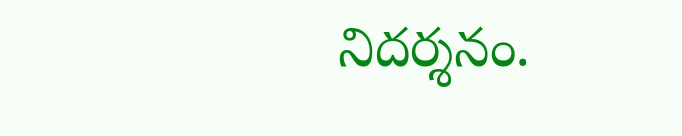నిదర్శనం.